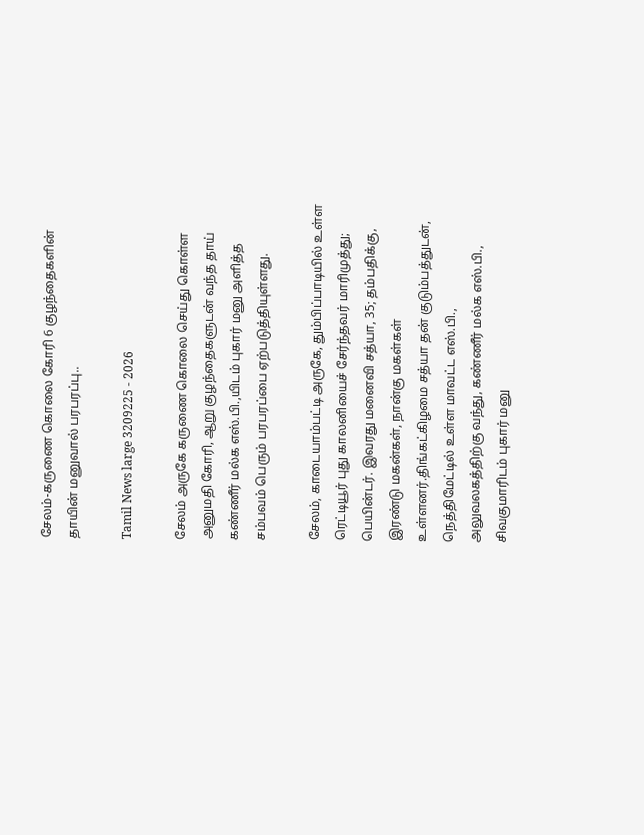சேலம்-கருணை கொலை கோரி 6 குழந்தைகளின் தாயின் மனுவால் பரபரப்பு..

Tamil News large 3209225 - 2026

சேலம் அருகே கருணை கொலை செய்து கொள்ள அனுமதி கோரி, ஆறு குழந்தைகளுடன் வந்த தாய் கண்ணீர் மல்க எஸ்.பி.,யிடம் புகார் மனு அளித்த சம்பவம் பெரும் பரபரப்பை ஏற்படுத்தியுள்ளது.

சேலம், காடையாம்பட்டி அருகே, தும்பிப்பாடியில் உள்ள ரெட்டியூர் புது காலனியைச் சேர்ந்தவர் மாரிமுத்து; பெயின்டர். இவரது மனைவி சத்யா, 35; தம்பதிக்கு, இரண்டு மகன்கள், நான்கு மகள்கள் உள்ளனர்.திங்கட்கிழமை சத்யா தன் குடும்பத்துடன், நெத்திமேட்டில் உள்ள மாவட்ட எஸ்.பி., அலுவலகத்திற்கு வந்து, கண்ணீர் மல்க எஸ்.பி., சிவகுமாரிடம் புகார் மனு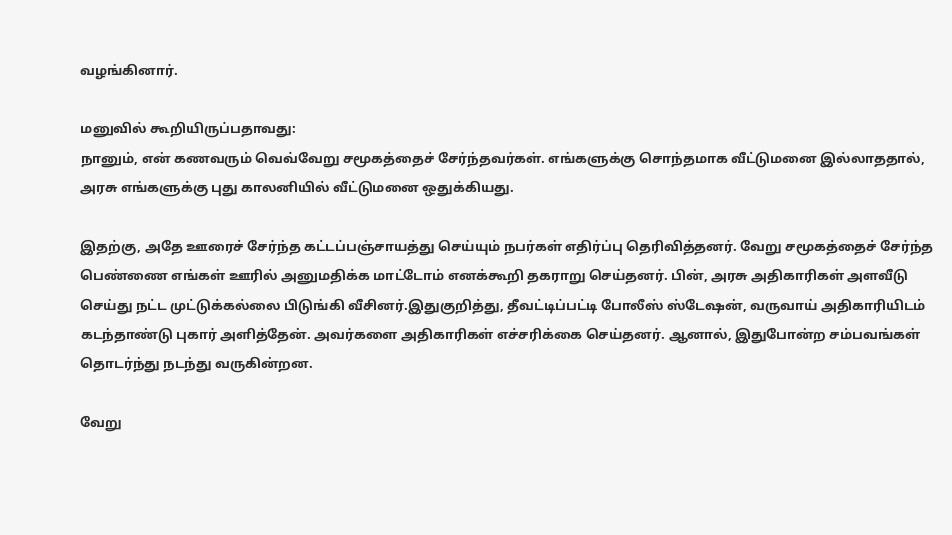வழங்கினார்.

மனுவில் கூறியிருப்பதாவது:
நானும், என் கணவரும் வெவ்வேறு சமூகத்தைச் சேர்ந்தவர்கள். எங்களுக்கு சொந்தமாக வீட்டுமனை இல்லாததால், அரசு எங்களுக்கு புது காலனியில் வீட்டுமனை ஒதுக்கியது.

இதற்கு, அதே ஊரைச் சேர்ந்த கட்டப்பஞ்சாயத்து செய்யும் நபர்கள் எதிர்ப்பு தெரிவித்தனர். வேறு சமூகத்தைச் சேர்ந்த பெண்ணை எங்கள் ஊரில் அனுமதிக்க மாட்டோம் எனக்கூறி தகராறு செய்தனர். பின், அரசு அதிகாரிகள் அளவீடு செய்து நட்ட முட்டுக்கல்லை பிடுங்கி வீசினர்.இதுகுறித்து, தீவட்டிப்பட்டி போலீஸ் ஸ்டேஷன், வருவாய் அதிகாரியிடம் கடந்தாண்டு புகார் அளித்தேன். அவர்களை அதிகாரிகள் எச்சரிக்கை செய்தனர். ஆனால், இதுபோன்ற சம்பவங்கள் தொடர்ந்து நடந்து வருகின்றன.

வேறு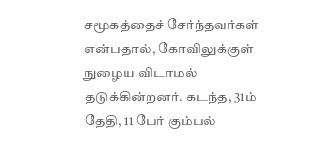சமூகத்தைச் சேர்ந்தவர்கள் என்பதால், கோவிலுக்குள் நுழைய விடாமல் தடுக்கின்றனர். கடந்த, 31ம் தேதி, 11 பேர் கும்பல்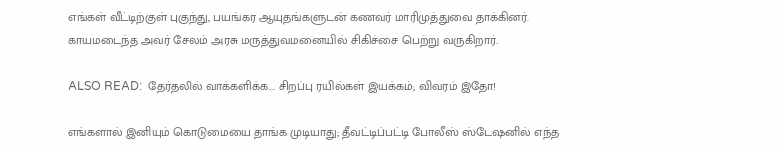எங்கள் வீட்டிற்குள் புகுந்து, பயங்கர ஆயுதங்களுடன் கணவர் மாரிமுத்துவை தாக்கினர். காயமடைந்த அவர் சேலம் அரசு மருத்துவமனையில் சிகிச்சை பெற்று வருகிறார்.

ALSO READ:  தேர்தலில் வாக்களிக்க... சிறப்பு ரயில்கள் இயக்கம்; விவரம் இதோ!

எங்களால் இனியும் கொடுமையை தாங்க முடியாது; தீவட்டிப்பட்டி போலீஸ் ஸ்டேஷனில் எந்த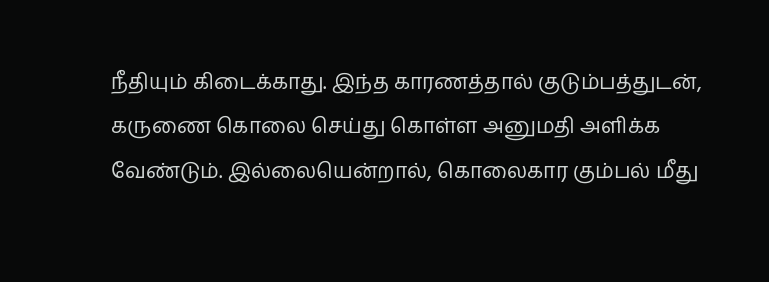நீதியும் கிடைக்காது. இந்த காரணத்தால் குடும்பத்துடன், கருணை கொலை செய்து கொள்ள அனுமதி அளிக்க வேண்டும். இல்லையென்றால், கொலைகார கும்பல் மீது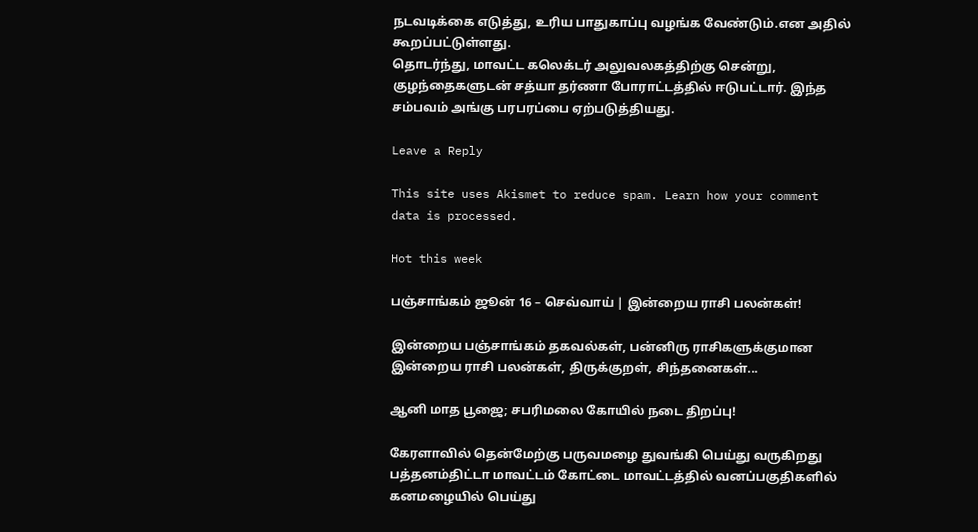நடவடிக்கை எடுத்து, உரிய பாதுகாப்பு வழங்க வேண்டும்.என அதில் கூறப்பட்டுள்ளது.
தொடர்ந்து, மாவட்ட கலெக்டர் அலுவலகத்திற்கு சென்று, குழந்தைகளுடன் சத்யா தர்ணா போராட்டத்தில் ஈடுபட்டார். இந்த சம்பவம் அங்கு பரபரப்பை ஏற்படுத்தியது.

Leave a Reply

This site uses Akismet to reduce spam. Learn how your comment data is processed.

Hot this week

பஞ்சாங்கம் ஜூன் 16 – செவ்வாய் | இன்றைய ராசி பலன்கள்!

இன்றைய பஞ்சாங்கம் தகவல்கள், பன்னிரு ராசிகளுக்குமான இன்றைய ராசி பலன்கள், திருக்குறள், சிந்தனைகள்...

ஆனி மாத பூஜை; சபரிமலை கோயில் நடை திறப்பு!

கேரளாவில் தென்மேற்கு பருவமழை துவங்கி பெய்து வருகிறது பத்தனம்திட்டா மாவட்டம் கோட்டை மாவட்டத்தில் வனப்பகுதிகளில் கனமழையில் பெய்து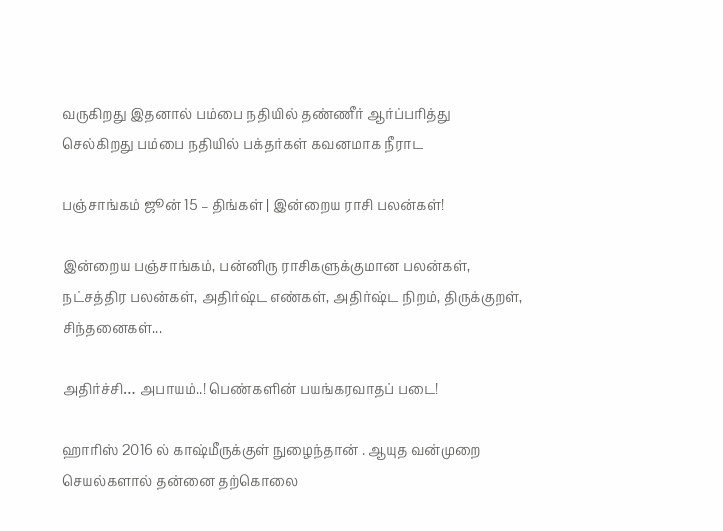வருகிறது இதனால் பம்பை நதியில் தண்ணீர் ஆர்ப்பரித்து செல்கிறது பம்பை நதியில் பக்தர்கள் கவனமாக நீராட

பஞ்சாங்கம் ஜூன் 15 – திங்கள் | இன்றைய ராசி பலன்கள்!

இன்றைய பஞ்சாங்கம், பன்னிரு ராசிகளுக்குமான பலன்கள், நட்சத்திர பலன்கள், அதிர்ஷ்ட எண்கள், அதிர்ஷ்ட நிறம், திருக்குறள், சிந்தனைகள்...

அதிர்ச்சி… அபாயம்..! பெண்களின் பயங்கரவாதப் படை!

ஹாரிஸ் 2016 ல் காஷ்மீருக்குள் நுழைந்தான் . ஆயுத வன்முறை செயல்களால் தன்னை தற்கொலை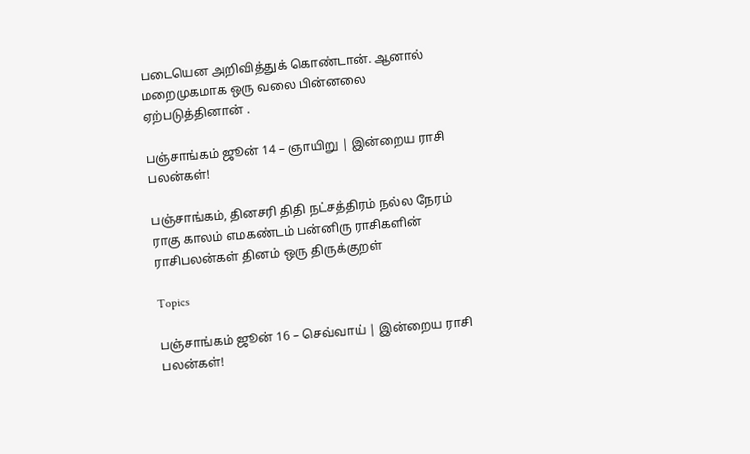படையென அறிவித்துக் கொண்டான். ஆனால் மறைமுகமாக ஒரு வலை பின்னலை ஏற்படுத்தினான் .

பஞ்சாங்கம் ஜூன் 14 – ஞாயிறு | இன்றைய ராசி பலன்கள்!

பஞ்சாங்கம், தினசரி திதி நட்சத்திரம் நல்ல நேரம் ராகு காலம் எமகண்டம் பன்னிரு ராசிகளின் ராசிபலன்கள் தினம் ஒரு திருக்குறள்

Topics

பஞ்சாங்கம் ஜூன் 16 – செவ்வாய் | இன்றைய ராசி பலன்கள்!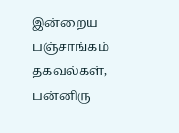இன்றைய பஞ்சாங்கம் தகவல்கள், பன்னிரு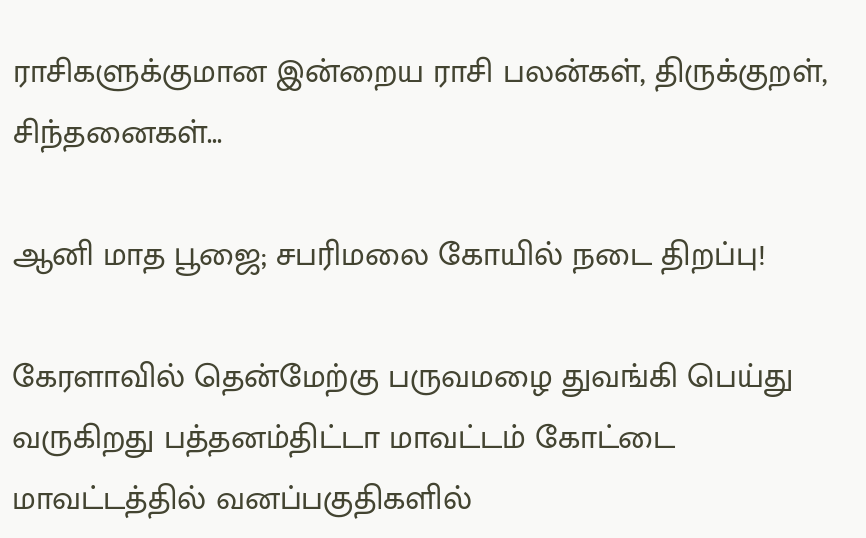ராசிகளுக்குமான இன்றைய ராசி பலன்கள், திருக்குறள், சிந்தனைகள்...

ஆனி மாத பூஜை; சபரிமலை கோயில் நடை திறப்பு!

கேரளாவில் தென்மேற்கு பருவமழை துவங்கி பெய்து வருகிறது பத்தனம்திட்டா மாவட்டம் கோட்டை மாவட்டத்தில் வனப்பகுதிகளில்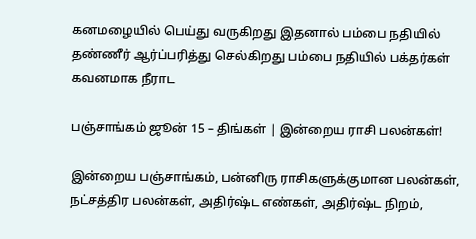கனமழையில் பெய்து வருகிறது இதனால் பம்பை நதியில் தண்ணீர் ஆர்ப்பரித்து செல்கிறது பம்பை நதியில் பக்தர்கள் கவனமாக நீராட

பஞ்சாங்கம் ஜூன் 15 – திங்கள் | இன்றைய ராசி பலன்கள்!

இன்றைய பஞ்சாங்கம், பன்னிரு ராசிகளுக்குமான பலன்கள், நட்சத்திர பலன்கள், அதிர்ஷ்ட எண்கள், அதிர்ஷ்ட நிறம்,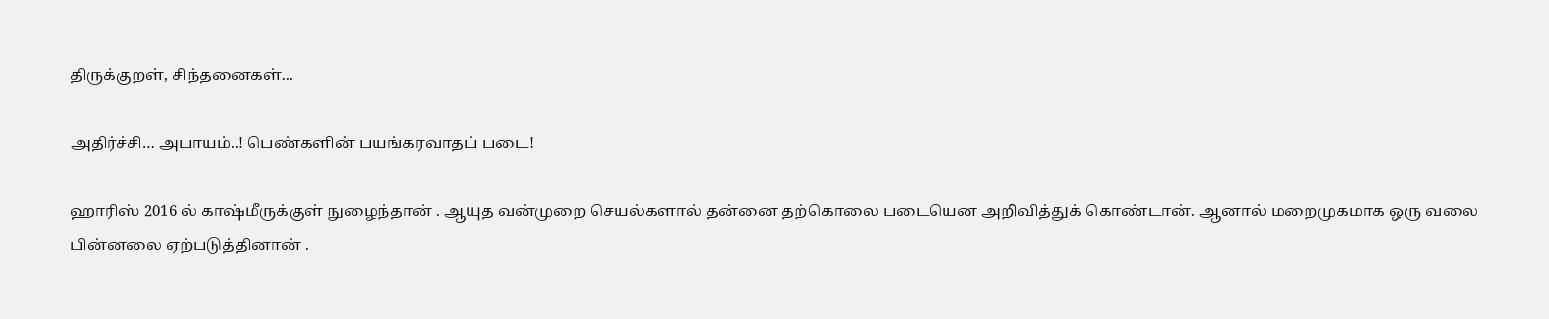திருக்குறள், சிந்தனைகள்...

அதிர்ச்சி… அபாயம்..! பெண்களின் பயங்கரவாதப் படை!

ஹாரிஸ் 2016 ல் காஷ்மீருக்குள் நுழைந்தான் . ஆயுத வன்முறை செயல்களால் தன்னை தற்கொலை படையென அறிவித்துக் கொண்டான். ஆனால் மறைமுகமாக ஒரு வலை பின்னலை ஏற்படுத்தினான் .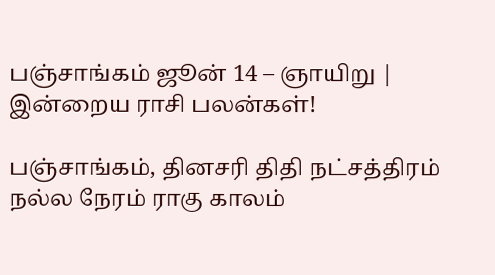பஞ்சாங்கம் ஜூன் 14 – ஞாயிறு | இன்றைய ராசி பலன்கள்!

பஞ்சாங்கம், தினசரி திதி நட்சத்திரம் நல்ல நேரம் ராகு காலம்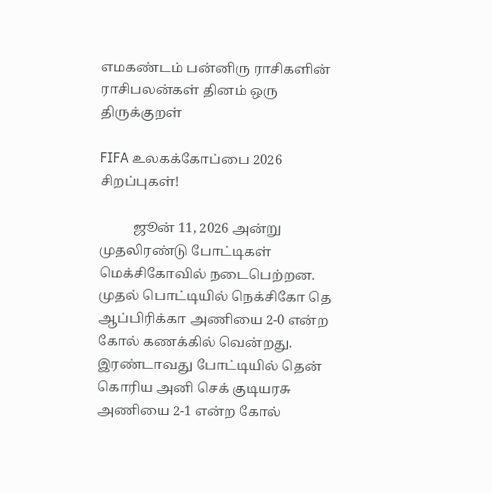எமகண்டம் பன்னிரு ராசிகளின் ராசிபலன்கள் தினம் ஒரு திருக்குறள்

FIFA உலகக்கோப்பை 2026 சிறப்புகள்!

          ஜூன் 11, 2026 அன்று முதலிரண்டு போட்டிகள் மெக்சிகோவில் நடைபெற்றன. முதல் பொட்டியில் நெக்சிகோ தெ ஆப்பிரிக்கா அணியை 2-0 என்ற கோல் கணக்கில் வென்றது. இரண்டாவது போட்டியில் தென் கொரிய அனி செக் குடியரசு அணியை 2-1 என்ற கோல்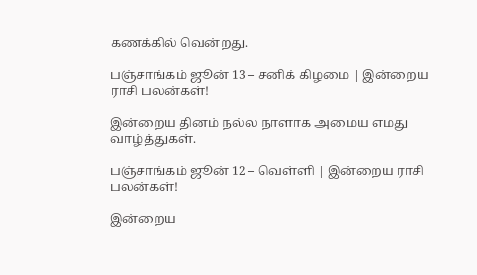கணக்கில் வென்றது.

பஞ்சாங்கம் ஜூன் 13 – சனிக் கிழமை | இன்றைய ராசி பலன்கள்!

இன்றைய தினம் நல்ல நாளாக அமைய எமது வாழ்த்துகள்.

பஞ்சாங்கம் ஜூன் 12 – வெள்ளி | இன்றைய ராசி பலன்கள்!

இன்றைய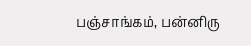பஞ்சாங்கம், பன்னிரு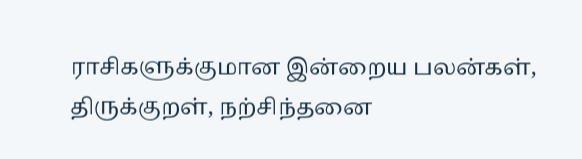ராசிகளுக்குமான இன்றைய பலன்கள், திருக்குறள், நற்சிந்தனை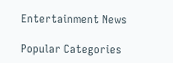Entertainment News

Popular Categories